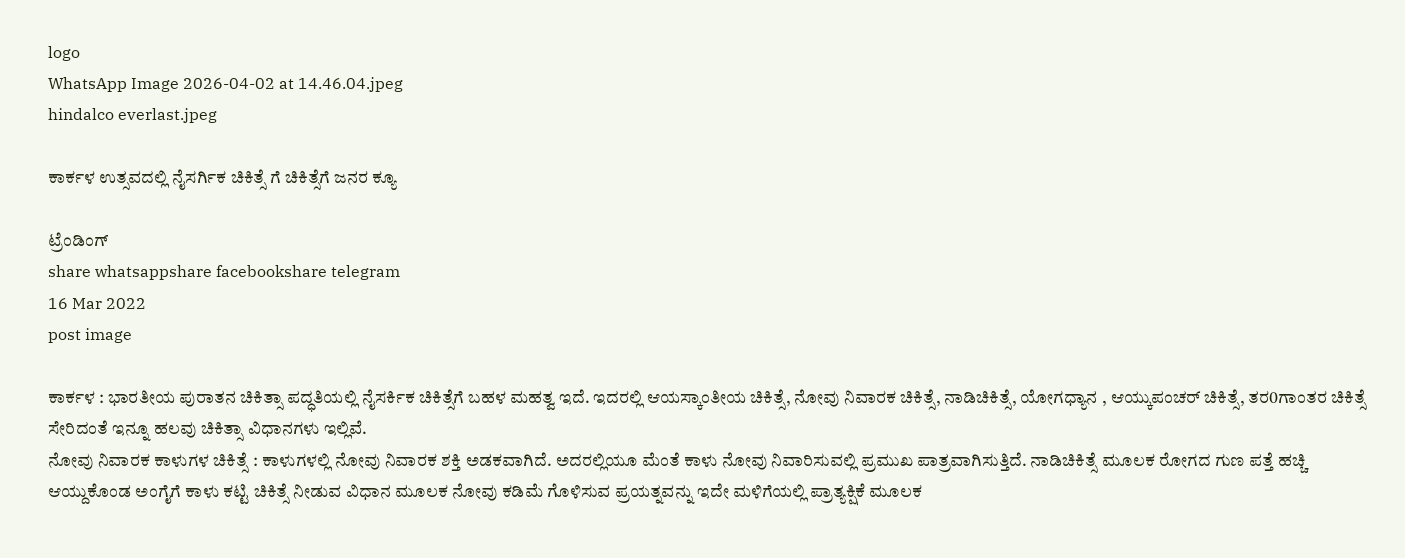logo
WhatsApp Image 2026-04-02 at 14.46.04.jpeg
hindalco everlast.jpeg

ಕಾರ್ಕಳ ಉತ್ಸವದಲ್ಲಿ ನೈಸರ್ಗಿಕ ಚಿಕಿತ್ಸೆ ಗೆ ಚಿಕಿತ್ಸೆಗೆ ಜನರ ಕ್ಯೂ

ಟ್ರೆಂಡಿಂಗ್
share whatsappshare facebookshare telegram
16 Mar 2022
post image

ಕಾರ್ಕಳ : ಭಾರತೀಯ ಪುರಾತನ ಚಿಕಿತ್ಸಾ ಪದ್ಧತಿಯಲ್ಲಿ ನೈಸರ್ಕಿಕ ಚಿಕಿತ್ಸೆಗೆ ಬಹಳ ಮಹತ್ವ ಇದೆ. ಇದರಲ್ಲಿ ಆಯಸ್ಕಾಂತೀಯ ಚಿಕಿತ್ಸೆ, ನೋವು ನಿವಾರಕ ಚಿಕಿತ್ಸೆ, ನಾಡಿಚಿಕಿತ್ಸೆ, ಯೋಗಧ್ಯಾನ , ಆಯ್ಕುಪಂಚರ್ ಚಿಕಿತ್ಸೆ, ತರ0ಗಾಂತರ ಚಿಕಿತ್ಸೆ ಸೇರಿದಂತೆ ಇನ್ನೂ ಹಲವು ಚಿಕಿತ್ಸಾ ವಿಧಾನಗಳು ಇಲ್ಲಿವೆ.
ನೋವು ನಿವಾರಕ ಕಾಳುಗಳ ಚಿಕಿತ್ಸೆ : ಕಾಳುಗಳಲ್ಲಿ ನೋವು ನಿವಾರಕ ಶಕ್ತಿ ಅಡಕವಾಗಿದೆ. ಅದರಲ್ಲಿಯೂ ಮೆಂತೆ ಕಾಳು ನೋವು ನಿವಾರಿಸುವಲ್ಲಿ ಪ್ರಮುಖ ಪಾತ್ರವಾಗಿಸುತ್ತಿದೆ. ನಾಡಿಚಿಕಿತ್ಸೆ ಮೂಲಕ ರೋಗದ ಗುಣ ಪತ್ತೆ ಹಚ್ಚಿ ಆಯ್ದುಕೊಂಡ ಅಂಗೈಗೆ ಕಾಳು ಕಟ್ಟಿ ಚಿಕಿತ್ಸೆ ನೀಡುವ ವಿಧಾನ ಮೂಲಕ ನೋವು ಕಡಿಮೆ ಗೊಳಿಸುವ ಪ್ರಯತ್ನವನ್ನು ಇದೇ ಮಳಿಗೆಯಲ್ಲಿ ಪ್ರಾತ್ಯಕ್ಷಿಕೆ ಮೂಲಕ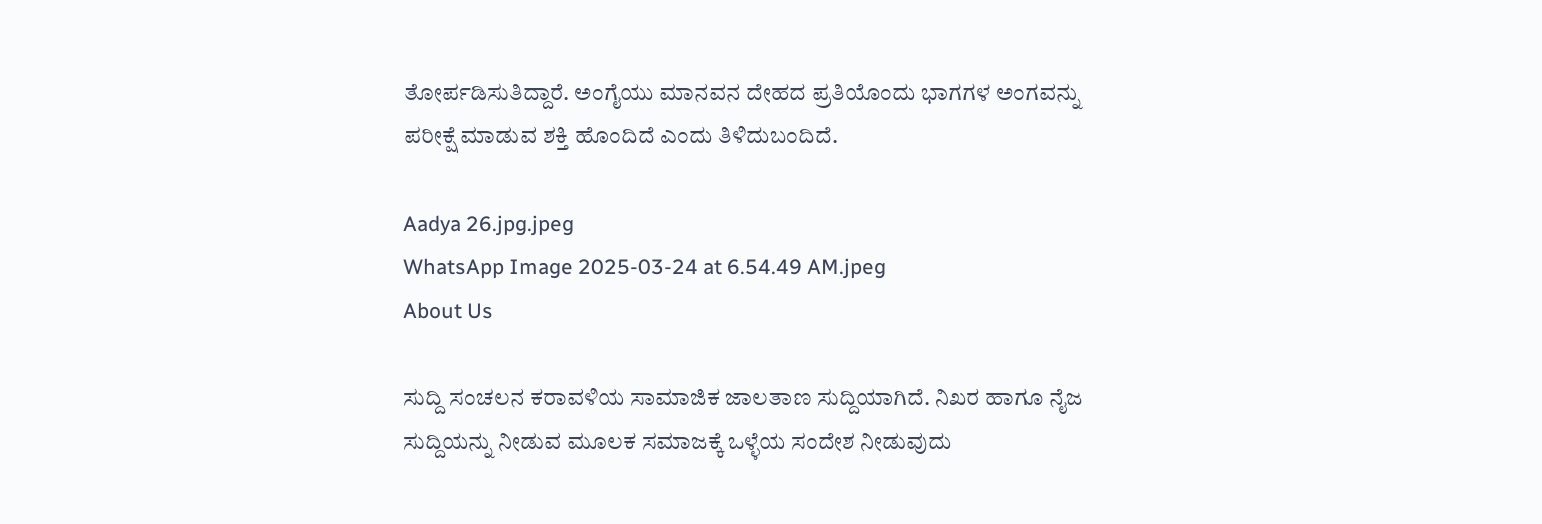ತೋರ್ಪಡಿಸುತಿದ್ದಾರೆ. ಅಂಗೈಯು ಮಾನವನ ದೇಹದ ಪ್ರತಿಯೊಂದು ಭಾಗಗಳ ಅಂಗವನ್ನು ಪರೀಕ್ಷೆ ಮಾಡುವ ಶಕ್ತಿ ಹೊಂದಿದೆ ಎಂದು ತಿಳಿದುಬಂದಿದೆ.

Aadya 26.jpg.jpeg
WhatsApp Image 2025-03-24 at 6.54.49 AM.jpeg
About Us

ಸುದ್ದಿ ಸಂಚಲನ ಕರಾವಳಿಯ ಸಾಮಾಜಿಕ ಜಾಲತಾಣ ಸುದ್ದಿಯಾಗಿದೆ. ನಿಖರ ಹಾಗೂ ನೈಜ ಸುದ್ದಿಯನ್ನು ನೀಡುವ ಮೂಲಕ ಸಮಾಜಕ್ಕೆ ಒಳ್ಳೆಯ ಸಂದೇಶ ನೀಡುವುದು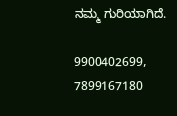ನಮ್ಮ ಗುರಿಯಾಗಿದೆ.

9900402699, 7899167180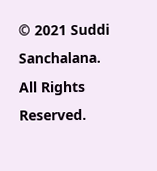© 2021 Suddi Sanchalana. All Rights Reserved.